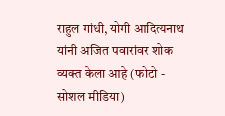राहुल गांधी, योगी आदित्यनाथ यांनी अजित पवारांवर शोक व्यक्त केला आहे (फोटो - सोशल मीडिया)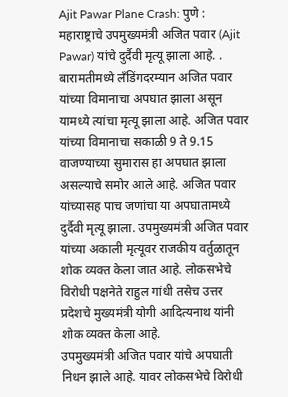Ajit Pawar Plane Crash: पुणे : महाराष्ट्राचे उपमुख्यमंत्री अजित पवार (Ajit Pawar) यांचे दुर्दैवी मृत्यू झाला आहे. . बारामतीमध्ये लॅंडिंगदरम्यान अजित पवार यांच्या विमानाचा अपघात झाला असून यामध्ये त्यांचा मृत्यू झाला आहे. अजित पवार यांच्या विमानाचा सकाळी 9 ते 9.15 वाजण्याच्या सुमारास हा अपघात झाला असल्याचे समोर आले आहे. अजित पवार यांच्यासह पाच जणांचा या अपघातामध्ये दुर्दैवी मृत्यू झाला. उपमुख्यमंत्री अजित पवार यांच्या अकाली मृत्यूवर राजकीय वर्तुळातून शोक व्यक्त केला जात आहे. लोकसभेचे विरोधी पक्षनेते राहुल गांधी तसेच उत्तर प्रदेशचे मुख्यमंत्री योगी आदित्यनाथ यांनी शोक व्यक्त केला आहे.
उपमुख्यमंत्री अजित पवार यांचे अपघाती निधन झाले आहे. यावर लोकसभेचे विरोधी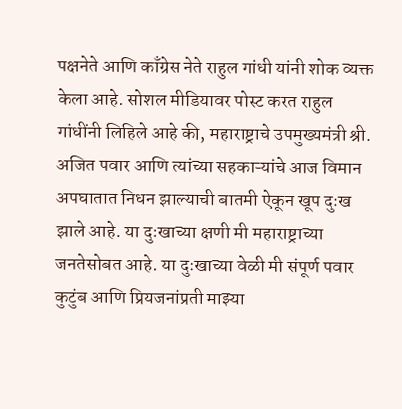पक्षनेते आणि काँग्रेस नेते राहुल गांधी यांनी शोक व्यक्त केला आहे. सोशल मीडियावर पोस्ट करत राहुल गांधींनी लिहिले आहे की, महाराष्ट्राचे उपमुख्यमंत्री श्री. अजित पवार आणि त्यांच्या सहकाऱ्यांचे आज विमान अपघातात निधन झाल्याची बातमी ऐकून खूप दुःख झाले आहे. या दुःखाच्या क्षणी मी महाराष्ट्राच्या जनतेसोबत आहे. या दुःखाच्या वेळी मी संपूर्ण पवार कुटुंब आणि प्रियजनांप्रती माझ्या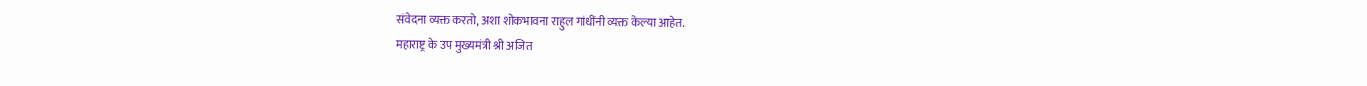संवेदना व्यक्त करतो, अशा शोकभावना राहुल गांधींनी व्यक्त केल्या आहेत.
महाराष्ट्र के उप मुख्यमंत्री श्री अजित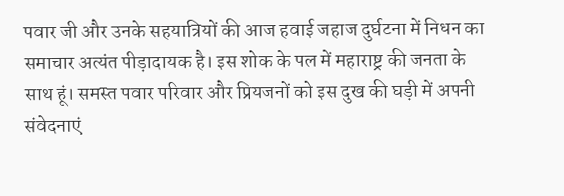पवार जी और उनके सहयात्रियों की आज हवाई जहाज दुर्घटना में निधन का समाचार अत्यंत पीड़ादायक है। इस शोक के पल में महाराष्ट्र की जनता के साथ हूं। समस्त पवार परिवार और प्रियजनों को इस दुख की घड़ी में अपनी संवेदनाएं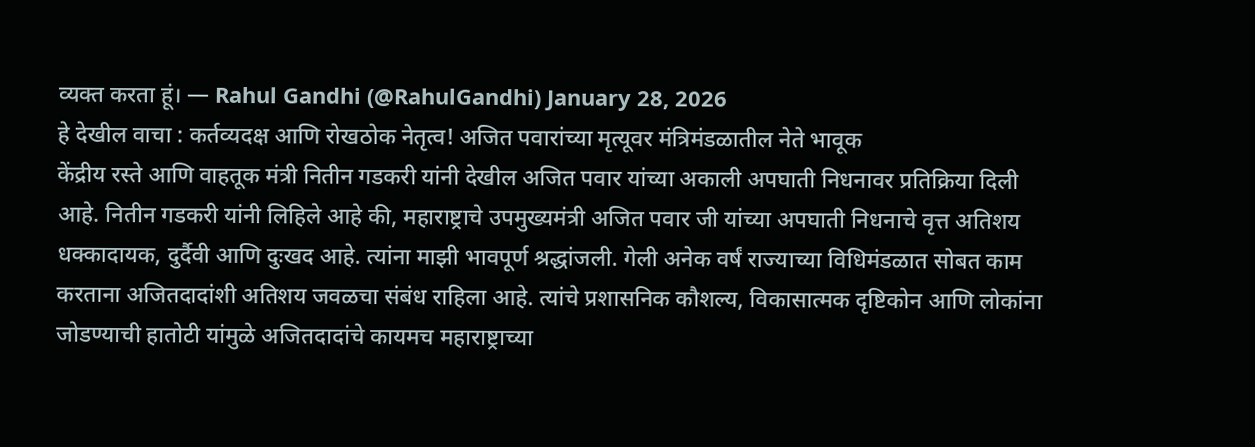व्यक्त करता हूं। — Rahul Gandhi (@RahulGandhi) January 28, 2026
हे देखील वाचा : कर्तव्यदक्ष आणि रोखठोक नेतृत्व! अजित पवारांच्या मृत्यूवर मंत्रिमंडळातील नेते भावूक
केंद्रीय रस्ते आणि वाहतूक मंत्री नितीन गडकरी यांनी देखील अजित पवार यांच्या अकाली अपघाती निधनावर प्रतिक्रिया दिली आहे. नितीन गडकरी यांनी लिहिले आहे की, महाराष्ट्राचे उपमुख्यमंत्री अजित पवार जी यांच्या अपघाती निधनाचे वृत्त अतिशय धक्कादायक, दुर्दैवी आणि दुःखद आहे. त्यांना माझी भावपूर्ण श्रद्धांजली. गेली अनेक वर्षं राज्याच्या विधिमंडळात सोबत काम करताना अजितदादांशी अतिशय जवळचा संबंध राहिला आहे. त्यांचे प्रशासनिक कौशल्य, विकासात्मक दृष्टिकोन आणि लोकांना जोडण्याची हातोटी यांमुळे अजितदादांचे कायमच महाराष्ट्राच्या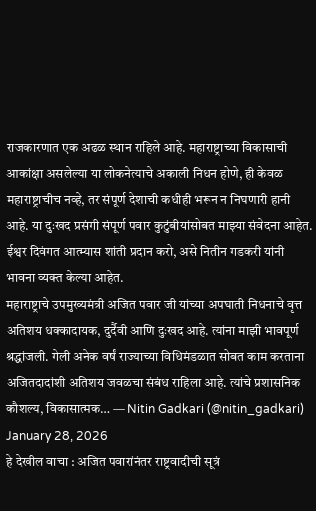राजकारणात एक अढळ स्थान राहिले आहे. महाराष्ट्राच्या विकासाची आकांक्षा असलेल्या या लोकनेत्याचे अकाली निधन होणे, ही केवळ महाराष्ट्राचीच नव्हे, तर संपूर्ण देशाची कधीही भरून न निघणारी हानी आहे. या दुःखद प्रसंगी संपूर्ण पवार कुटुंबीयांसोबत माझ्या संवेदना आहेत. ईश्वर दिवंगत आत्म्यास शांती प्रदान करो, असे नितीन गडकरी यांनी भावना व्यक्त केल्या आहेत.
महाराष्ट्राचे उपमुख्यमंत्री अजित पवार जी यांच्या अपघाती निधनाचे वृत्त अतिशय धक्कादायक, दुर्दैवी आणि दुःखद आहे. त्यांना माझी भावपूर्ण श्रद्धांजली. गेली अनेक वर्षं राज्याच्या विधिमंडळात सोबत काम करताना अजितदादांशी अतिशय जवळचा संबंध राहिला आहे. त्यांचे प्रशासनिक कौशल्य, विकासात्मक… — Nitin Gadkari (@nitin_gadkari) January 28, 2026
हे देखील वाचा : अजित पवारांनंतर राष्ट्रवादीची सूत्रं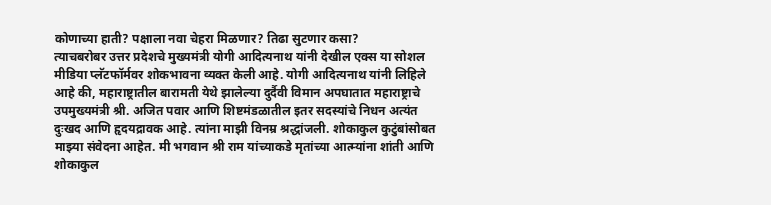कोणाच्या हाती? पक्षाला नवा चेहरा मिळणार? तिढा सुटणार कसा?
त्याचबरोबर उत्तर प्रदेशचे मुख्यमंत्री योगी आदित्यनाथ यांनी देखील एक्स या सोशल मीडिया प्लॅटफॉर्मवर शोकभावना व्यक्त केली आहे. योगी आदित्यनाथ यांनी लिहिले आहे की, महाराष्ट्रातील बारामती येथे झालेल्या दुर्दैवी विमान अपघातात महाराष्ट्राचे उपमुख्यमंत्री श्री. अजित पवार आणि शिष्टमंडळातील इतर सदस्यांचे निधन अत्यंत दुःखद आणि हृदयद्रावक आहे. त्यांना माझी विनम्र श्रद्धांजली. शोकाकुल कुटुंबांसोबत माझ्या संवेदना आहेत. मी भगवान श्री राम यांच्याकडे मृतांच्या आत्म्यांना शांती आणि शोकाकुल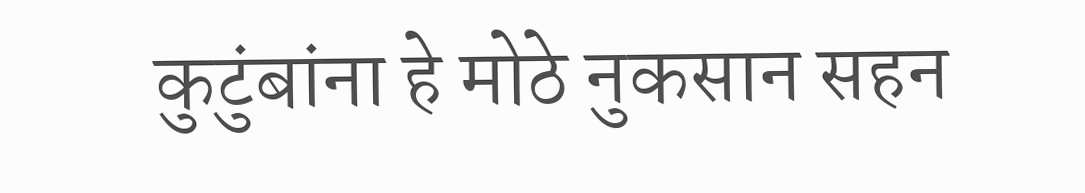कुटुंबांना हे मोठे नुकसान सहन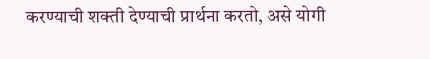करण्याची शक्ती देण्याची प्रार्थना करतो, असे योगी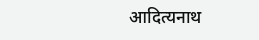आदित्यनाथ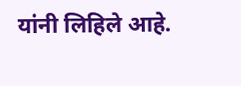यांनी लिहिले आहे.